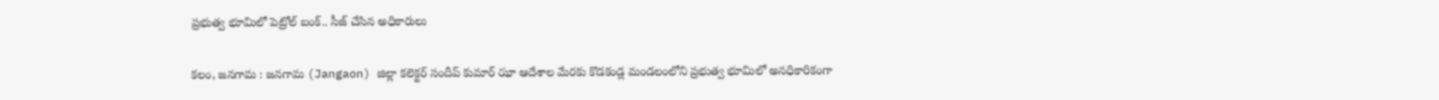ప్రభుత్వ భూమిలో పెట్రోల్ బంక్.. సీజ్ చేసిన అధికారులు

కలం, జనగామ : జనగామ (Jangaon) జిల్లా కలెక్టర్ సందీప్ కుమార్ ఝా ఆదేశాల మేరకు కొడకండ్ల మండలంలోని ప్రభుత్వ భూమిలో అనధికారికంగా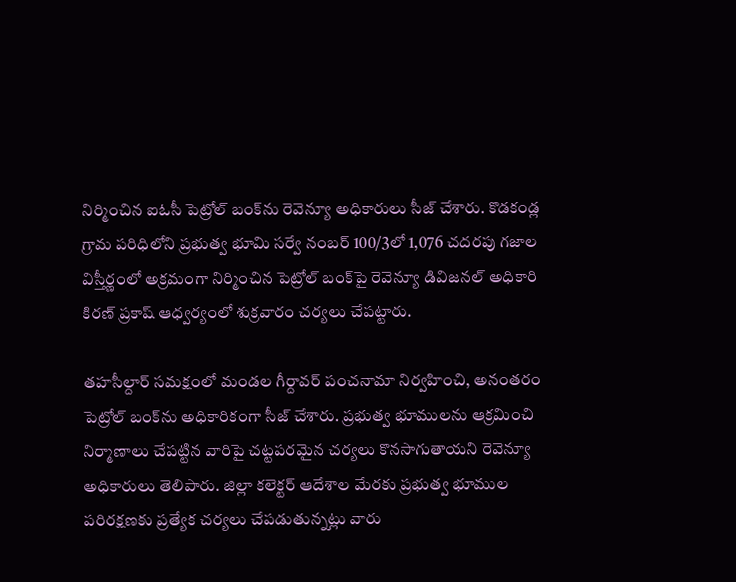నిర్మించిన ఐఓసీ పెట్రోల్ బంక్‌ను రెవెన్యూ అధికారులు సీజ్ చేశారు. కొడకండ్ల గ్రామ పరిధిలోని ప్రభుత్వ భూమి సర్వే నంబర్ 100/3లో 1,076 చదరపు గజాల విస్తీర్ణంలో అక్రమంగా నిర్మించిన పెట్రోల్ బంక్‌పై రెవెన్యూ డివిజనల్ అధికారి కిరణ్ ప్రకాష్ ఆధ్వర్యంలో శుక్రవారం చర్యలు చేపట్టారు.

తహసీల్దార్ సమక్షంలో మండల గీర్దావర్ పంచనామా నిర్వహించి, అనంతరం పెట్రోల్ బంక్‌ను అధికారికంగా సీజ్ చేశారు. ప్రభుత్వ భూములను ఆక్రమించి నిర్మాణాలు చేపట్టిన వారిపై చట్టపరమైన చర్యలు కొనసాగుతాయని రెవెన్యూ అధికారులు తెలిపారు. జిల్లా కలెక్టర్ ఆదేశాల మేరకు ప్రభుత్వ భూముల పరిరక్షణకు ప్రత్యేక చర్యలు చేపడుతున్నట్లు వారు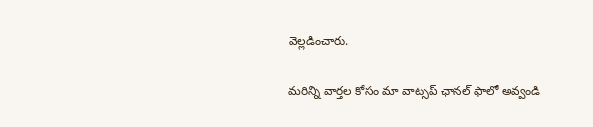వెల్లడించారు.

మ‌రిన్ని వార్త‌ల కోసం మా వాట్స‌ప్ ఛాన‌ల్ ఫాలో అవ్వండి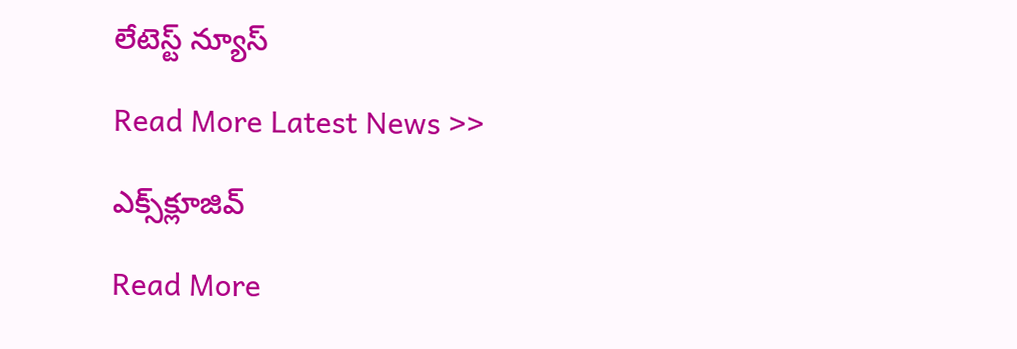లేటెస్ట్ న్యూస్‌

Read More Latest News >>

ఎక్స్‌క్లూజివ్‌

Read More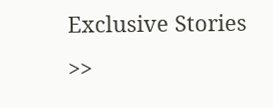Exclusive Stories >>